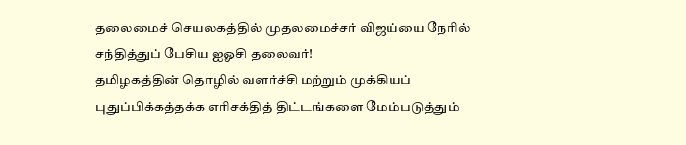தலைமைச் செயலகத்தில் முதலமைச்சர் விஜய்யை நேரில் சந்தித்துப் பேசிய ஐஓசி தலைவர்!
தமிழகத்தின் தொழில் வளர்ச்சி மற்றும் முக்கியப் புதுப்பிக்கத்தக்க எரிசக்தித் திட்டங்களை மேம்படுத்தும்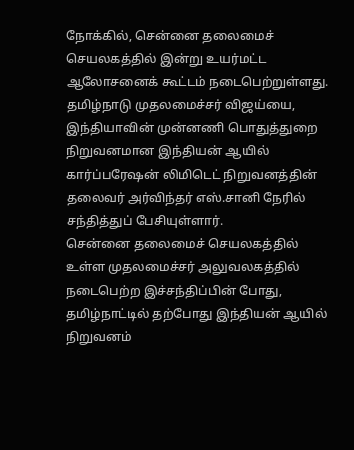நோக்கில், சென்னை தலைமைச் செயலகத்தில் இன்று உயர்மட்ட ஆலோசனைக் கூட்டம் நடைபெற்றுள்ளது. தமிழ்நாடு முதலமைச்சர் விஜய்யை, இந்தியாவின் முன்னணி பொதுத்துறை நிறுவனமான இந்தியன் ஆயில் கார்ப்பரேஷன் லிமிடெட் நிறுவனத்தின் தலைவர் அர்விந்தர் எஸ்.சானி நேரில் சந்தித்துப் பேசியுள்ளார்.
சென்னை தலைமைச் செயலகத்தில் உள்ள முதலமைச்சர் அலுவலகத்தில் நடைபெற்ற இச்சந்திப்பின் போது, தமிழ்நாட்டில் தற்போது இந்தியன் ஆயில் நிறுவனம்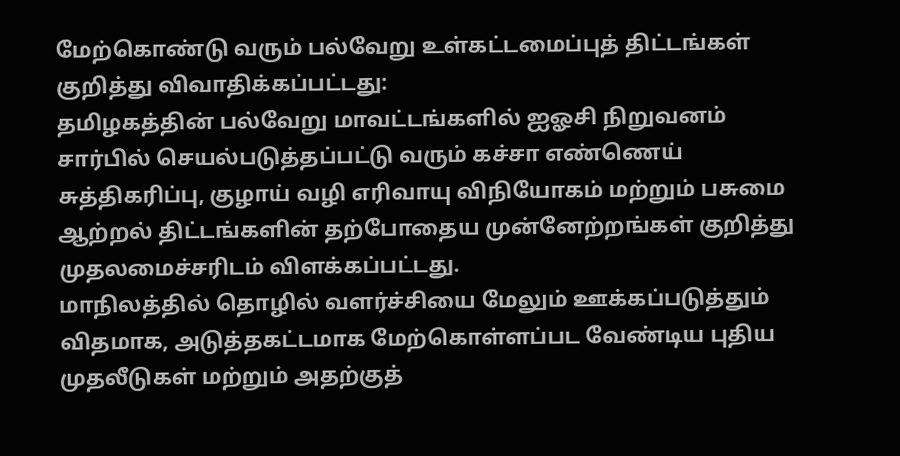மேற்கொண்டு வரும் பல்வேறு உள்கட்டமைப்புத் திட்டங்கள் குறித்து விவாதிக்கப்பட்டது:
தமிழகத்தின் பல்வேறு மாவட்டங்களில் ஐஓசி நிறுவனம் சார்பில் செயல்படுத்தப்பட்டு வரும் கச்சா எண்ணெய் சுத்திகரிப்பு, குழாய் வழி எரிவாயு விநியோகம் மற்றும் பசுமை ஆற்றல் திட்டங்களின் தற்போதைய முன்னேற்றங்கள் குறித்து முதலமைச்சரிடம் விளக்கப்பட்டது.
மாநிலத்தில் தொழில் வளர்ச்சியை மேலும் ஊக்கப்படுத்தும் விதமாக, அடுத்தகட்டமாக மேற்கொள்ளப்பட வேண்டிய புதிய முதலீடுகள் மற்றும் அதற்குத்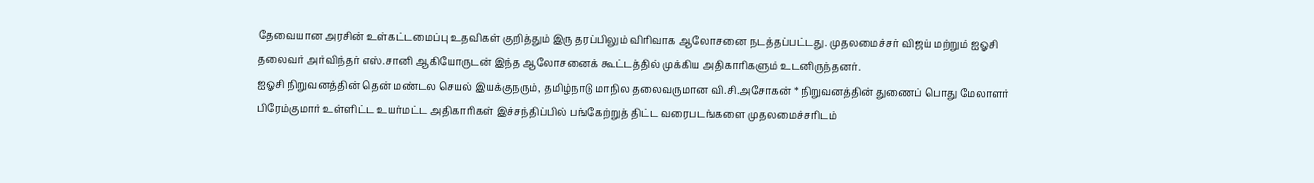தேவையான அரசின் உள்கட்டமைப்பு உதவிகள் குறித்தும் இரு தரப்பிலும் விரிவாக ஆலோசனை நடத்தப்பட்டது. முதலமைச்சர் விஜய் மற்றும் ஐஓசி தலைவர் அர்விந்தர் எஸ்.சானி ஆகியோருடன் இந்த ஆலோசனைக் கூட்டத்தில் முக்கிய அதிகாரிகளும் உடனிருந்தனர்.
ஐஓசி நிறுவனத்தின் தென் மண்டல செயல் இயக்குநரும், தமிழ்நாடு மாநில தலைவருமான வி.சி.அசோகன் * நிறுவனத்தின் துணைப் பொது மேலாளர் பிரேம்குமார் உள்ளிட்ட உயர்மட்ட அதிகாரிகள் இச்சந்திப்பில் பங்கேற்றுத் திட்ட வரைபடங்களை முதலமைச்சரிடம்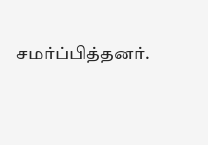சமர்ப்பித்தனர்.